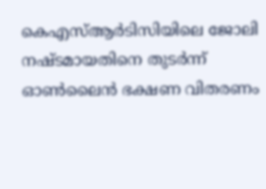കെഎസ്‌ആർടിസിയിലെ ജോലി നഷ്ടമായതിനെ തുടർന്ന് ഓണ്‍ലൈൻ ഭക്ഷണ വിതരണം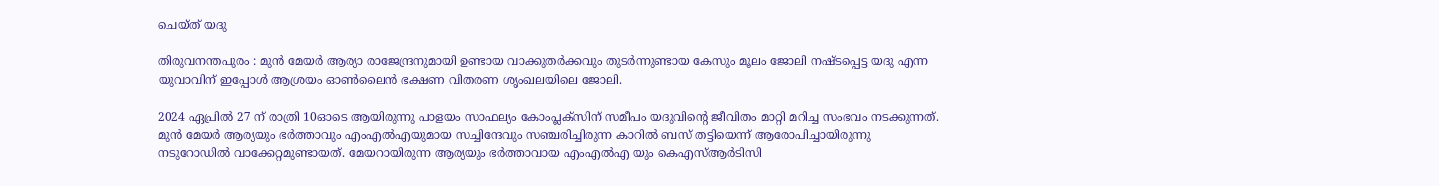ചെയ്ത് യദു

തിരുവനന്തപുരം : മുൻ മേയർ ആര്യാ രാജേന്ദ്രനുമായി ഉണ്ടായ വാക്കുതർക്കവും തുടർന്നുണ്ടായ കേസും മൂലം ജോലി നഷ്ടപ്പെട്ട യദു എന്ന യുവാവിന് ഇപ്പോൾ ആശ്രയം ഓൺലൈൻ ഭക്ഷണ വിതരണ ശൃംഖലയിലെ ജോലി.

2024 ഏപ്രിൽ 27 ന് രാത്രി 10ഓടെ ആയിരുന്നു പാളയം സാഫല്യം കോംപ്ലക്സിന് സമീപം യദുവിന്റെ ജീവിതം മാറ്റി മറിച്ച സംഭവം നടക്കുന്നത്. മുൻ മേയർ ആര്യയും ഭർത്താവും എംഎൽഎയുമായ സച്ചിന്ദേവും സഞ്ചരിച്ചിരുന്ന കാറിൽ ബസ് തട്ടിയെന്ന് ആരോപിച്ചായിരുന്നു നടുറോഡിൽ വാക്കേറ്റമുണ്ടായത്. മേയറായിരുന്ന ആര്യയും ഭർത്താവായ എംഎൽഎ യും കെഎസ്ആർടിസി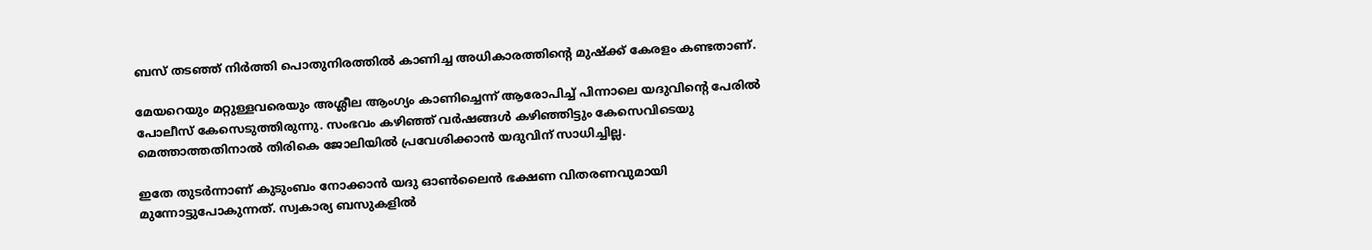ബസ് തടഞ്ഞ് നിർത്തി പൊതുനിരത്തിൽ കാണിച്ച അധികാരത്തിൻ്റെ മുഷ്ക്ക് കേരളം കണ്ടതാണ്.

മേയറെയും മറ്റുള്ളവരെയും അശ്ലീല ആംഗ്യം കാണിച്ചെന്ന് ആരോപിച്ച്‌ പിന്നാലെ യദുവിന്റെ പേരില്‍ പോലീസ് കേസെടുത്തിരുന്നു. സംഭവം കഴിഞ്ഞ് വർഷങ്ങള്‍ കഴിഞ്ഞിട്ടും കേസെവിടെയു മെത്താത്തതിനാല്‍ തിരികെ ജോലിയില്‍ പ്രവേശിക്കാൻ യദുവിന് സാധിച്ചില്ല.

ഇതേ തുടർന്നാണ് കുടുംബം നോക്കാൻ യദു ഓണ്‍ലൈൻ ഭക്ഷണ വിതരണവുമായി മുന്നോട്ടുപോകുന്നത്. സ്വകാര്യ ബസുകളില്‍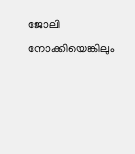ജോലി നോക്കിയെങ്കിലും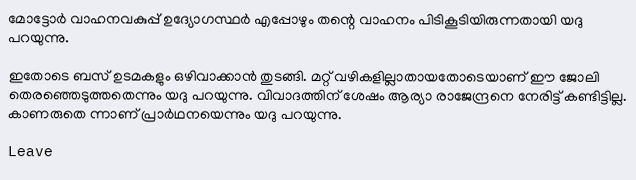മോട്ടോർ വാഹനവകുപ്പ് ഉദ്യോഗസ്ഥർ എപ്പോഴും തന്റെ വാഹനം പിടികൂടിയിരുന്നതായി യദു പറയുന്നു.

ഇതോടെ ബസ് ഉടമകളും ഒഴിവാക്കാൻ തുടങ്ങി. മറ്റ് വഴികളില്ലാതായതോടെയാണ് ഈ ജോലി തെരഞ്ഞെടുത്തതെന്നും യദു പറയുന്നു. വിവാദത്തിന് ശേഷം ആര്യാ രാജേന്ദ്രനെ നേരിട്ട് കണ്ടിട്ടില്ല. കാണരുതെ ന്നാണ് പ്രാർഥനയെന്നും യദു പറയുന്നു.

Leave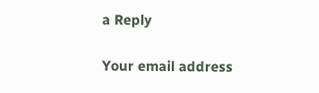a Reply

Your email address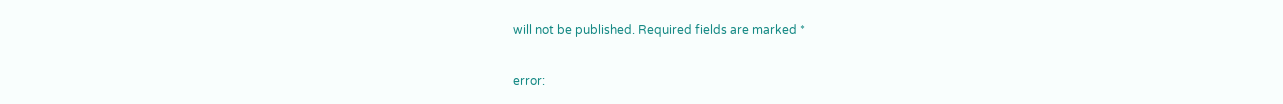will not be published. Required fields are marked *

error: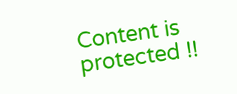Content is protected !!